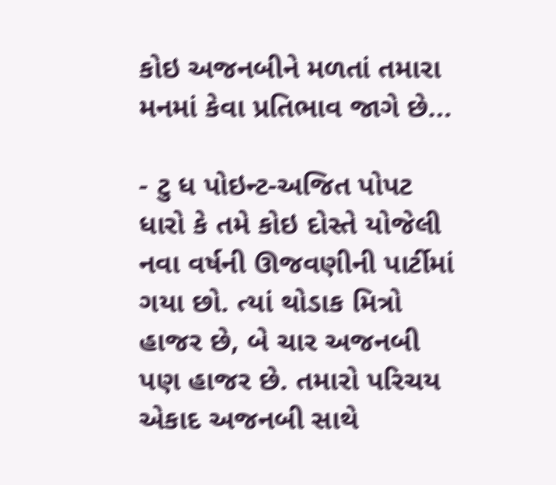કોઇ અજનબીને મળતાં તમારા મનમાં કેવા પ્રતિભાવ જાગે છે...

- ટુ ધ પોઇન્ટ-અજિત પોપટ
ધારો કે તમે કોઇ દોસ્તે યોજેલી નવા વર્ષની ઊજવણીની પાર્ટીમાં ગયા છો. ત્યાં થોડાક મિત્રો હાજર છે, બે ચાર અજનબી પણ હાજર છે. તમારો પરિચય એકાદ અજનબી સાથે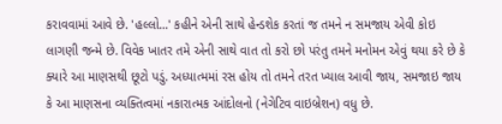કરાવવામાં આવે છે. 'હલ્લો...' કહીને એની સાથે હેન્ડશેક કરતાં જ તમને ન સમજાય એવી કોઇ લાગણી જન્મે છે. વિવેક ખાતર તમે એની સાથે વાત તો કરો છો પરંતુ તમને મનોમન એવું થયા કરે છે કે ક્યારે આ માણસથી છૂટો પડું. અધ્યાત્મમાં રસ હોય તો તમને તરત ખ્યાલ આવી જાય, સમજાઇ જાય કે આ માણસના વ્યક્તિત્વમાં નકારાત્મક આંદોલનો (નેગેટિવ વાઇબ્રેશન) વધુ છે.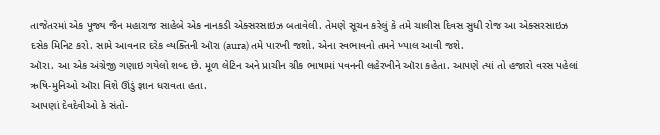તાજેતરમાં એક પૂજ્ય જૈન મહારાજ સાહેબે એક નાનકડી એક્સરસાઇઝ બતાવેલી. તેમણે સૂચન કરેલું કે તમે ચાલીસ દિવસ સુધી રોજ આ એક્સરસાઇઝ દસેક મિનિટ કરો. સામે આવનાર દરેક વ્યક્તિની ઑરા (aura) તમે પારખી જશો. એના સ્વભાવનો તમને ખ્યાલ આવી જશે.
ઑરા. આ એક અંગ્રેજી ગણાઇ ગયેલો શબ્દ છે. મૂળ લેટિન અને પ્રાચીન ગ્રીક ભાષામાં પવનની લહેરખીને ઑરા કહેતા. આપણે ત્યાં તો હજારો વરસ પહેલાં ઋષિ-મુનિઓ ઑરા વિશે ઊંડું જ્ઞાન ધરાવતા હતા.
આપણાં દેવદેવીઓ કે સંતો-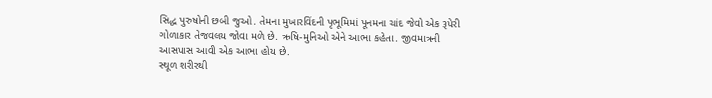સિદ્ધ પુરુષોની છબી જુઓ. તેમના મુખારવિંદની પૃભૂમિમાં પૂનમના ચાંદ જેવો એક રૂપેરી ગોળાકાર તેજવલય જોવા મળે છે. ઋષિ-મુનિઓ એને આભા કહેતા. જીવમાત્રની આસપાસ આવી એક આભા હોય છે.
સ્થૂળ શરીરથી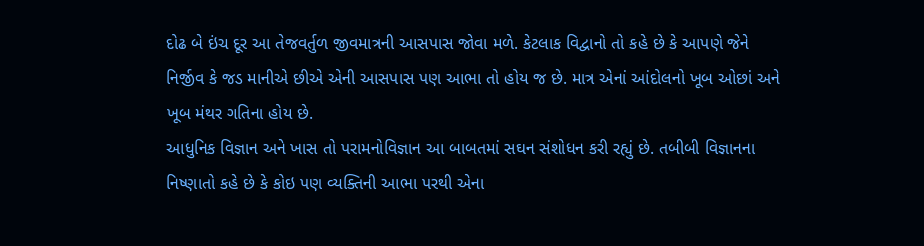દોઢ બે ઇંચ દૂર આ તેજવર્તુળ જીવમાત્રની આસપાસ જોવા મળે. કેટલાક વિદ્વાનો તો કહે છે કે આપણે જેને નિર્જીવ કે જડ માનીએ છીએ એની આસપાસ પણ આભા તો હોય જ છે. માત્ર એનાં આંદોલનો ખૂબ ઓછાં અને ખૂબ મંથર ગતિના હોય છે.
આધુનિક વિજ્ઞાન અને ખાસ તો પરામનોવિજ્ઞાન આ બાબતમાં સઘન સંશોધન કરી રહ્યું છે. તબીબી વિજ્ઞાનના નિષ્ણાતો કહે છે કે કોઇ પણ વ્યક્તિની આભા પરથી એના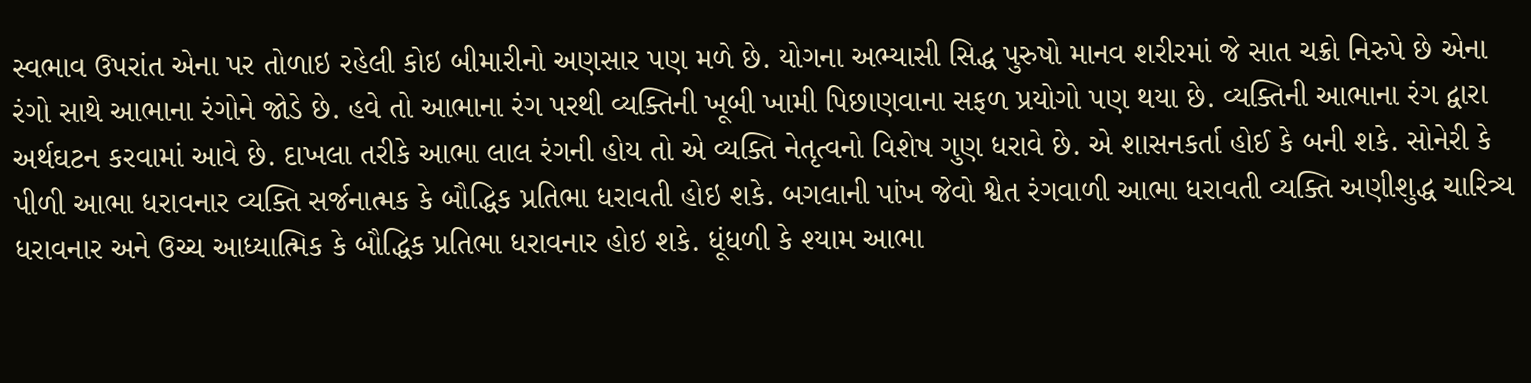સ્વભાવ ઉપરાંત એના પર તોળાઇ રહેલી કોઇ બીમારીનો અણસાર પણ મળે છે. યોગના અભ્યાસી સિદ્ધ પુરુષો માનવ શરીરમાં જે સાત ચક્રો નિરુપે છે એના રંગો સાથે આભાના રંગોને જોડે છે. હવે તો આભાના રંગ પરથી વ્યક્તિની ખૂબી ખામી પિછાણવાના સફળ પ્રયોગો પણ થયા છે. વ્યક્તિની આભાના રંગ દ્વારા અર્થઘટન કરવામાં આવે છે. દાખલા તરીકે આભા લાલ રંગની હોય તો એ વ્યક્તિ નેતૃત્વનો વિશેષ ગુણ ધરાવે છે. એ શાસનકર્તા હોઈ કે બની શકે. સોનેરી કે પીળી આભા ધરાવનાર વ્યક્તિ સર્જનાત્મક કે બૌદ્ધિક પ્રતિભા ધરાવતી હોઇ શકે. બગલાની પાંખ જેવો શ્વેત રંગવાળી આભા ધરાવતી વ્યક્તિ અણીશુદ્ધ ચારિત્ર્ય ધરાવનાર અને ઉચ્ચ આધ્યાત્મિક કે બૌદ્ધિક પ્રતિભા ધરાવનાર હોઇ શકે. ધૂંધળી કે શ્યામ આભા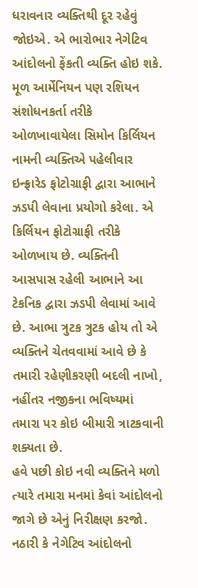ધરાવનાર વ્યક્તિથી દૂર રહેવું જોઇએ. એ ભારોભાર નેગેટિવ આંદોલનો ફેંકતી વ્યક્તિ હોઇ શકે.
મૂળ આર્મેનિયન પણ રશિયન સંશોધનકર્તા તરીકે ઓળખાવાયેલા સિમોન કિર્લિયન નામની વ્યક્તિએ પહેલીવાર ઇન્ફ્રારેડ ફોટોગ્રાફી દ્વારા આભાને ઝડપી લેવાના પ્રયોગો કરેલા. એ કિર્લિયન ફોટોગ્રાફી તરીકે ઓળખાય છે. વ્યક્તિની આસપાસ રહેલી આભાને આ ટેકનિક દ્વારા ઝડપી લેવામાં આવે છે. આભા ત્રુટક ત્રુટક હોય તો એ વ્યક્તિને ચેતવવામાં આવે છે કે તમારી રહેણીકરણી બદલી નાખો, નહીંતર નજીકના ભવિષ્યમાં તમારા પર કોઇ બીમારી ત્રાટકવાની શક્યતા છે.
હવે પછી કોઇ નવી વ્યક્તિને મળો ત્યારે તમારા મનમાં કેવાં આંદોલનો જાગે છે એનું નિરીક્ષણ કરજો. નઠારી કે નેગેટિવ આંદોલનો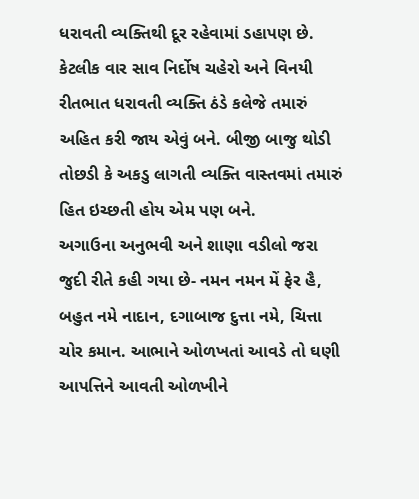ધરાવતી વ્યક્તિથી દૂર રહેવામાં ડહાપણ છે. કેટલીક વાર સાવ નિર્દોષ ચહેરો અને વિનયી રીતભાત ધરાવતી વ્યક્તિ ઠંડે કલેજે તમારું અહિત કરી જાય એવું બને. બીજી બાજુ થોડી તોછડી કે અકડુ લાગતી વ્યક્તિ વાસ્તવમાં તમારું હિત ઇચ્છતી હોય એમ પણ બને.
અગાઉના અનુભવી અને શાણા વડીલો જરા જુદી રીતે કહી ગયા છે- નમન નમન મેં ફેર હૈ, બહુત નમે નાદાન, દગાબાજ દુત્તા નમે, ચિત્તા ચોર કમાન. આભાને ઓળખતાં આવડે તો ઘણી આપત્તિને આવતી ઓળખીને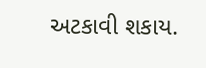અટકાવી શકાય.